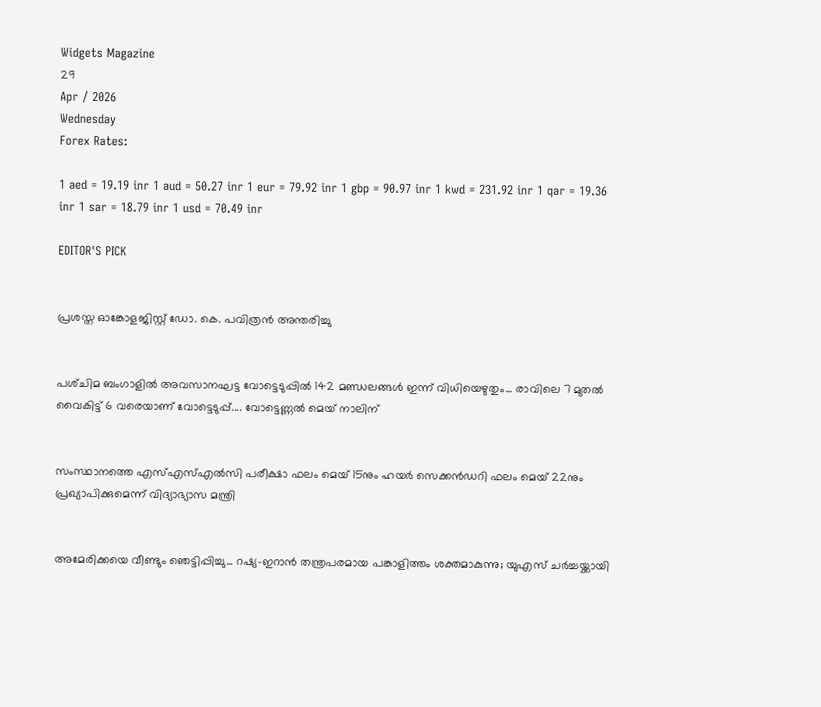Widgets Magazine
29
Apr / 2026
Wednesday
Forex Rates:

1 aed = 19.19 inr 1 aud = 50.27 inr 1 eur = 79.92 inr 1 gbp = 90.97 inr 1 kwd = 231.92 inr 1 qar = 19.36 inr 1 sar = 18.79 inr 1 usd = 70.49 inr

EDITOR'S PICK


പ്രശസ്ത ഓങ്കോളജിസ്റ്റ് ഡോ. കെ. പവിത്രൻ അന്തരിച്ചു


പശ്‌ചിമ ബംഗാളിൽ അവസാനഘട്ട വോട്ടെടുപ്പിൽ 142 മണ്ഡലങ്ങൾ ഇന്ന് വിധിയെഴുതും... രാവിലെ 7 മുതൽ വൈകിട്ട് 6 വരെയാണ് വോട്ടെടുപ്പ്.... വോട്ടെണ്ണൽ മെയ് നാലിന്


സംസ്ഥാനത്തെ എസ്എസ്എൽസി പരീക്ഷാ ഫലം മെയ് 15നും ഹയർ സെക്കൻഡറി ഫലം മെയ് 22നും പ്രഖ്യാപിക്കുമെന്ന് വിദ്യാഭ്യാസ മന്ത്രി


അമേരിക്കയെ വീണ്ടും ഞെട്ടിപ്പിച്ചു... റഷ്യ-ഇറാൻ തന്ത്രപരമായ പങ്കാളിത്തം ശക്തമാകുന്നു; യുഎസ് ചർച്ചയ്ക്കായി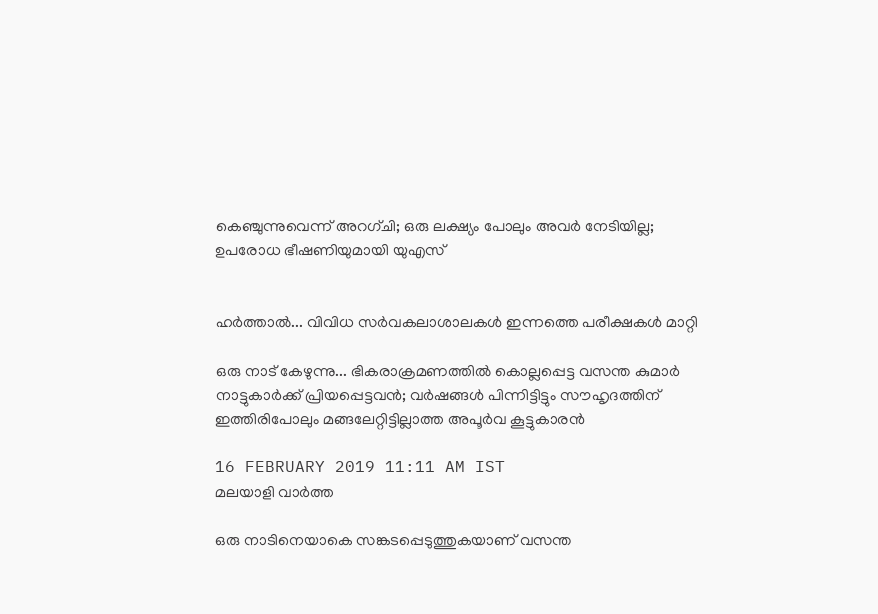കെഞ്ചുന്നുവെന്ന് അറഗ്ചി; ഒരു ലക്ഷ്യം പോലും അവർ നേടിയില്ല; ഉപരോധ ഭീഷണിയുമായി യുഎസ്


ഹര്‍ത്താല്‍... വിവിധ സർവകലാശാലകൾ ഇന്നത്തെ പരീക്ഷകൾ മാറ്റി

ഒരു നാട് കേഴുന്നു... ഭികരാക്രമണത്തില്‍ കൊല്ലപ്പെട്ട വസന്ത കുമാര്‍ നാട്ടുകാര്‍ക്ക് പ്രിയപ്പെട്ടവന്‍; വര്‍ഷങ്ങള്‍ പിന്നിട്ടിട്ടും സൗഹൃദത്തിന് ഇത്തിരിപോലും മങ്ങലേറ്റിട്ടില്ലാത്ത അപൂര്‍വ കൂട്ടുകാരന്‍

16 FEBRUARY 2019 11:11 AM IST
മലയാളി വാര്‍ത്ത

ഒരു നാടിനെയാകെ സങ്കടപ്പെടുത്തുകയാണ് വസന്ത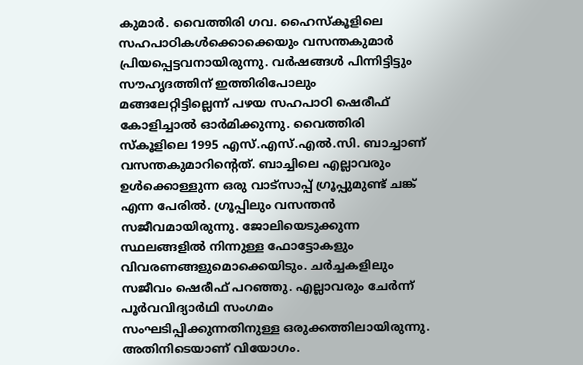കുമാര്‍. വൈത്തിരി ഗവ. ഹൈസ്‌കൂളിലെ സഹപാഠികള്‍ക്കൊക്കെയും വസന്തകുമാര്‍ പ്രിയപ്പെട്ടവനായിരുന്നു. വര്‍ഷങ്ങള്‍ പിന്നിട്ടിട്ടും സൗഹൃദത്തിന് ഇത്തിരിപോലും മങ്ങലേറ്റിട്ടില്ലെന്ന് പഴയ സഹപാഠി ഷെരീഫ് കോളിച്ചാല്‍ ഓര്‍മിക്കുന്നു. വൈത്തിരി സ്‌കൂളിലെ 1995 എസ്.എസ്.എല്‍.സി. ബാച്ചാണ് വസന്തകുമാറിന്റെത്. ബാച്ചിലെ എല്ലാവരും ഉള്‍ക്കൊള്ളുന്ന ഒരു വാട്‌സാപ്പ് ഗ്രൂപ്പുമുണ്ട് ചങ്ക് എന്ന പേരില്‍. ഗ്രൂപ്പിലും വസന്തന്‍ സജീവമായിരുന്നു. ജോലിയെടുക്കുന്ന സ്ഥലങ്ങളില്‍ നിന്നുള്ള ഫോട്ടോകളും വിവരണങ്ങളുമൊക്കെയിടും. ചര്‍ച്ചകളിലും സജീവം ഷെരീഫ് പറഞ്ഞു. എല്ലാവരും ചേര്‍ന്ന് പൂര്‍വവിദ്യാര്‍ഥി സംഗമം സംഘടിപ്പിക്കുന്നതിനുള്ള ഒരുക്കത്തിലായിരുന്നു. അതിനിടെയാണ് വിയോഗം.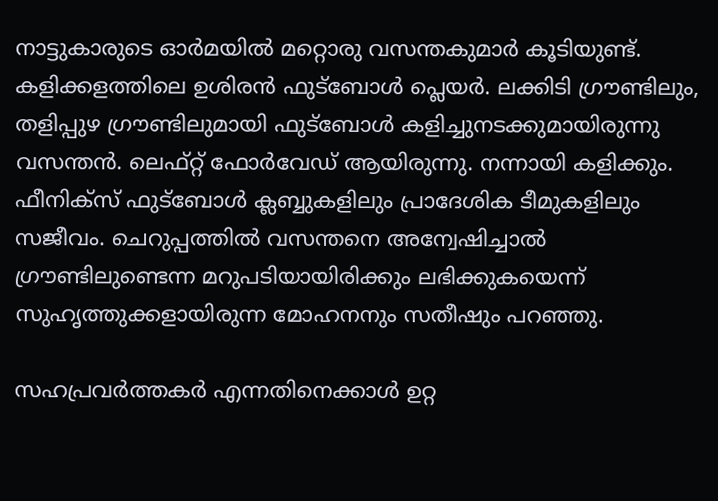നാട്ടുകാരുടെ ഓര്‍മയില്‍ മറ്റൊരു വസന്തകുമാര്‍ കൂടിയുണ്ട്. കളിക്കളത്തിലെ ഉശിരന്‍ ഫുട്‌ബോള്‍ പ്ലെയര്‍. ലക്കിടി ഗ്രൗണ്ടിലും, തളിപ്പുഴ ഗ്രൗണ്ടിലുമായി ഫുട്‌ബോള്‍ കളിച്ചുനടക്കുമായിരുന്നു വസന്തന്‍. ലെഫ്റ്റ് ഫോര്‍വേഡ് ആയിരുന്നു. നന്നായി കളിക്കും. ഫീനിക്‌സ് ഫുട്‌ബോള്‍ ക്ലബ്ബുകളിലും പ്രാദേശിക ടീമുകളിലും സജീവം. ചെറുപ്പത്തില്‍ വസന്തനെ അന്വേഷിച്ചാല്‍ ഗ്രൗണ്ടിലുണ്ടെന്ന മറുപടിയായിരിക്കും ലഭിക്കുകയെന്ന് സുഹൃത്തുക്കളായിരുന്ന മോഹനനും സതീഷും പറഞ്ഞു.

സഹപ്രവര്‍ത്തകര്‍ എന്നതിനെക്കാള്‍ ഉറ്റ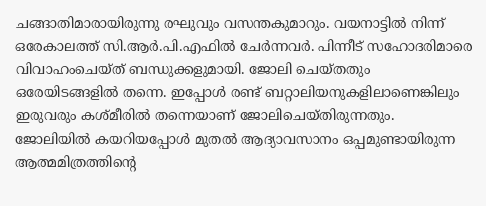ചങ്ങാതിമാരായിരുന്നു രഘുവും വസന്തകുമാറും. വയനാട്ടില്‍ നിന്ന് ഒരേകാലത്ത് സി.ആര്‍.പി.എഫില്‍ ചേര്‍ന്നവര്‍. പിന്നീട് സഹോദരിമാരെ വിവാഹംചെയ്ത് ബന്ധുക്കളുമായി. ജോലി ചെയ്തതും ഒരേയിടങ്ങളില്‍ തന്നെ. ഇപ്പോള്‍ രണ്ട് ബറ്റാലിയനുകളിലാണെങ്കിലും ഇരുവരും കശ്മീരില്‍ തന്നെയാണ് ജോലിചെയ്തിരുന്നതും. ജോലിയില്‍ കയറിയപ്പോള്‍ മുതല്‍ ആദ്യാവസാനം ഒപ്പമുണ്ടായിരുന്ന ആത്മമിത്രത്തിന്റെ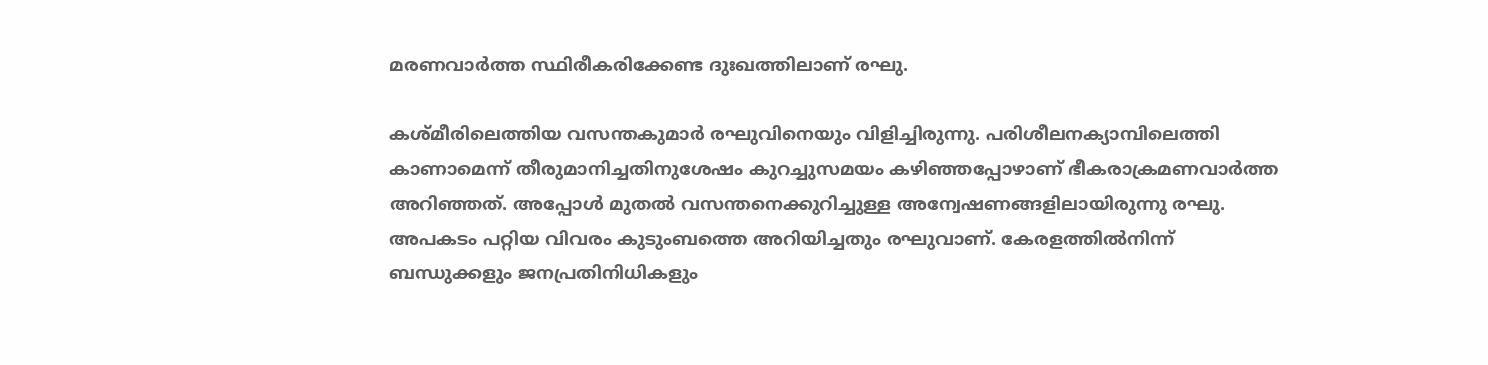മരണവാര്‍ത്ത സ്ഥിരീകരിക്കേണ്ട ദുഃഖത്തിലാണ് രഘു.

കശ്മീരിലെത്തിയ വസന്തകുമാര്‍ രഘുവിനെയും വിളിച്ചിരുന്നു. പരിശീലനക്യാമ്പിലെത്തി കാണാമെന്ന് തീരുമാനിച്ചതിനുശേഷം കുറച്ചുസമയം കഴിഞ്ഞപ്പോഴാണ് ഭീകരാക്രമണവാര്‍ത്ത അറിഞ്ഞത്. അപ്പോള്‍ മുതല്‍ വസന്തനെക്കുറിച്ചുള്ള അന്വേഷണങ്ങളിലായിരുന്നു രഘു. അപകടം പറ്റിയ വിവരം കുടുംബത്തെ അറിയിച്ചതും രഘുവാണ്. കേരളത്തില്‍നിന്ന് ബന്ധുക്കളും ജനപ്രതിനിധികളും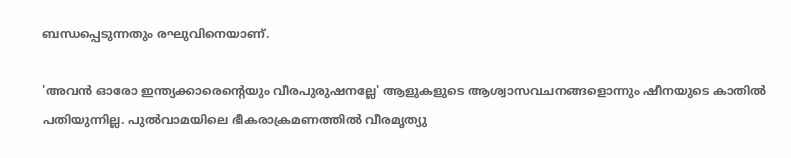ബന്ധപ്പെടുന്നതും രഘുവിനെയാണ്.

'അവന്‍ ഓരോ ഇന്ത്യക്കാരെന്റെയും വീരപുരുഷനല്ലേ' ആളുകളുടെ ആശ്വാസവചനങ്ങളൊന്നും ഷീനയുടെ കാതില്‍ പതിയുന്നില്ല. പുല്‍വാമയിലെ ഭീകരാക്രമണത്തില്‍ വീരമൃത്യു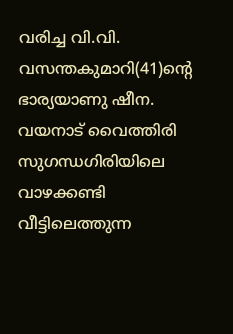വരിച്ച വി.വി. വസന്തകുമാറി(41)ന്റെ ഭാര്യയാണു ഷീന. വയനാട് വൈത്തിരി സുഗന്ധഗിരിയിലെ വാഴക്കണ്ടി വീട്ടിലെത്തുന്ന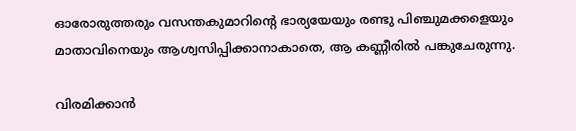ഓരോരുത്തരും വസന്തകുമാറിന്റെ ഭാര്യയേയും രണ്ടു പിഞ്ചുമക്കളെയും മാതാവിനെയും ആശ്വസിപ്പിക്കാനാകാതെ, ആ കണ്ണീരില്‍ പങ്കുചേരുന്നു.

വിരമിക്കാന്‍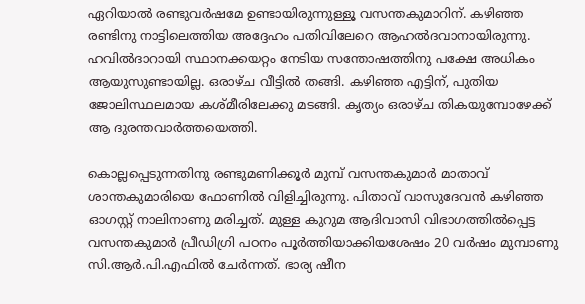ഏറിയാല്‍ രണ്ടുവര്‍ഷമേ ഉണ്ടായിരുന്നുള്ളൂ വസന്തകുമാറിന്. കഴിഞ്ഞ രണ്ടിനു നാട്ടിലെത്തിയ അദ്ദേഹം പതിവിലേറെ ആഹല്‍ദവാനായിരുന്നു. ഹവില്‍ദാറായി സ്ഥാനക്കയറ്റം നേടിയ സന്തോഷത്തിനു പക്ഷേ അധികം ആയുസുണ്ടായില്ല. ഒരാഴ്ച വീട്ടില്‍ തങ്ങി. കഴിഞ്ഞ എട്ടിന്, പുതിയ ജോലിസ്ഥലമായ കശ്മീരിലേക്കു മടങ്ങി. കൃത്യം ഒരാഴ്ച തികയുമ്പോഴേക്ക് ആ ദുരന്തവാര്‍ത്തയെത്തി.

കൊല്ലപ്പെടുന്നതിനു രണ്ടുമണിക്കൂര്‍ മുമ്പ് വസന്തകുമാര്‍ മാതാവ് ശാന്തകുമാരിയെ ഫോണില്‍ വിളിച്ചിരുന്നു. പിതാവ് വാസുദേവന്‍ കഴിഞ്ഞ ഓഗസ്റ്റ് നാലിനാണു മരിച്ചത്. മുള്ള കുറുമ ആദിവാസി വിഭാഗത്തില്‍പ്പെട്ട വസന്തകുമാര്‍ പ്രീഡിഗ്രി പഠനം പൂര്‍ത്തിയാക്കിയശേഷം 20 വര്‍ഷം മുമ്പാണു സി.ആര്‍.പി.എഫില്‍ ചേര്‍ന്നത്. ഭാര്യ ഷീന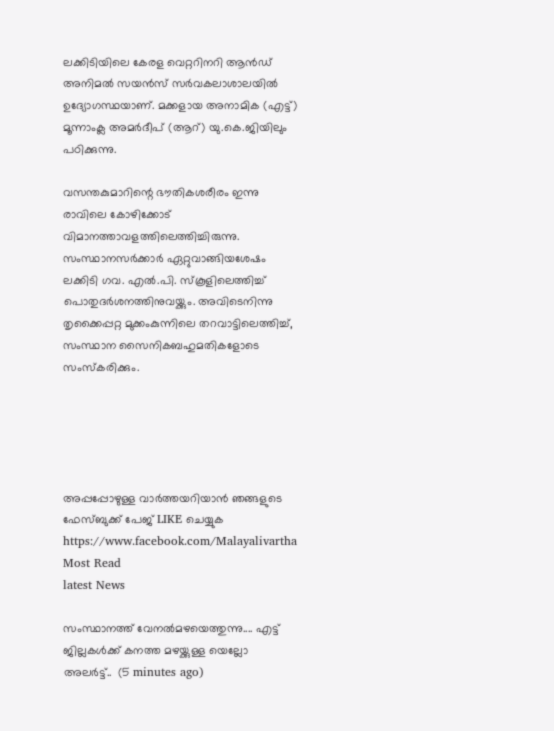ലക്കിടിയിലെ കേരള വെറ്ററിനറി ആന്‍ഡ് അനിമല്‍ സയന്‍സ് സര്‍വകലാശാലയില്‍ ഉദ്യോഗസ്ഥയാണ്. മക്കളായ അനാമിക (എട്ട്) മൂന്നാംക്ല അമര്‍ദീപ് (ആറ്) യു.കെ.ജിയിലും പഠിക്കുന്നു.

വസന്തകുമാറിന്റെ ഭൗതികശരീരം ഇന്നു രാവിലെ കോഴിക്കോട് വിമാനത്താവളത്തിലെത്തിച്ചിരുന്നു. സംസ്ഥാനസര്‍ക്കാര്‍ ഏറ്റുവാങ്ങിയശേഷം ലക്കിടി ഗവ. എല്‍.പി. സ്‌കൂളിലെത്തിച്ച് പൊതുദര്‍ശനത്തിനുവയ്ക്കും. അവിടെനിന്നു തൃക്കൈപ്പറ്റ മുക്കംകുന്നിലെ തറവാട്ടിലെത്തിച്ച്, സംസ്ഥാന സൈനികബഹുമതികളോടെ സംസ്‌കരിക്കും.





അപ്പപ്പോഴുള്ള വാര്‍ത്തയറിയാന്‍ ഞങ്ങളുടെ ഫേസ്‌ബുക്ക്‌ പേജ് LIKE ചെയ്യുക
https://www.facebook.com/Malayalivartha
Most Read
latest News

സംസ്ഥാനത്ത് വേനൽമഴയെത്തുന്നു.... എട്ട് ജില്ലകൾക്ക് കനത്ത മഴയ്ക്കുള്ള യെല്ലോ അലർട്ട്..  (5 minutes ago)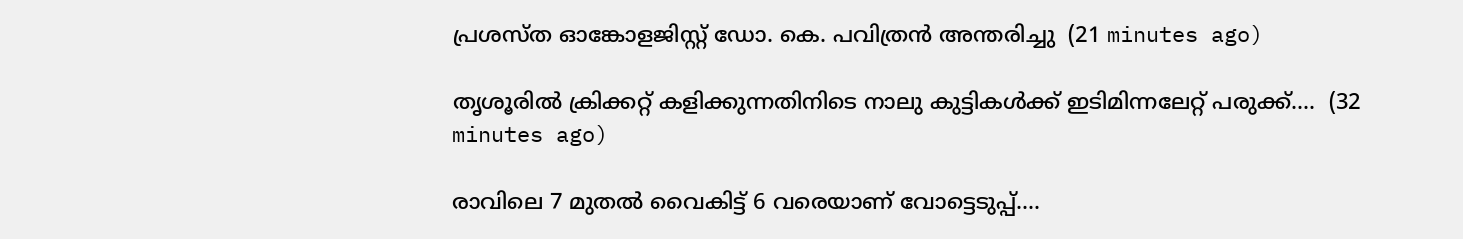പ്രശസ്ത ഓങ്കോളജിസ്റ്റ് ഡോ. കെ. പവിത്രൻ അന്തരിച്ചു  (21 minutes ago)

തൃശൂരിൽ ക്രിക്കറ്റ് കളിക്കുന്നതിനിടെ നാലു കുട്ടികൾക്ക് ഇടിമിന്നലേറ്റ് പരുക്ക്....  (32 minutes ago)

രാവിലെ 7 മുതൽ വൈകിട്ട് 6 വരെയാണ് വോട്ടെടുപ്പ്....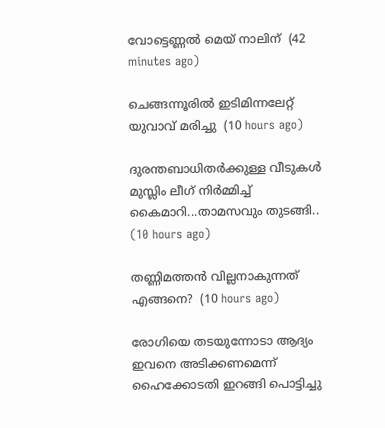വോട്ടെണ്ണൽ മെയ് നാലിന്  (42 minutes ago)

ചെങ്ങന്നൂരിൽ ഇടിമിന്നലേറ്റ് യുവാവ് മരിച്ചു  (10 hours ago)

ദുരന്തബാധിതര്‍ക്കുള്ള വീടുകള്‍ മുസ്ലിം ലീഗ് നിര്‍മ്മിച്ച് കൈമാറി...താമസവും തുടങ്ങി..  (10 hours ago)

തണ്ണിമത്തൻ വില്ലനാകുന്നത് എങ്ങനെ?  (10 hours ago)

രോഗിയെ തടയുന്നോടാ ആദ്യം ഇവനെ അടിക്കണമെന്ന് ഹൈക്കോടതി ഇറങ്ങി പൊട്ടിച്ചു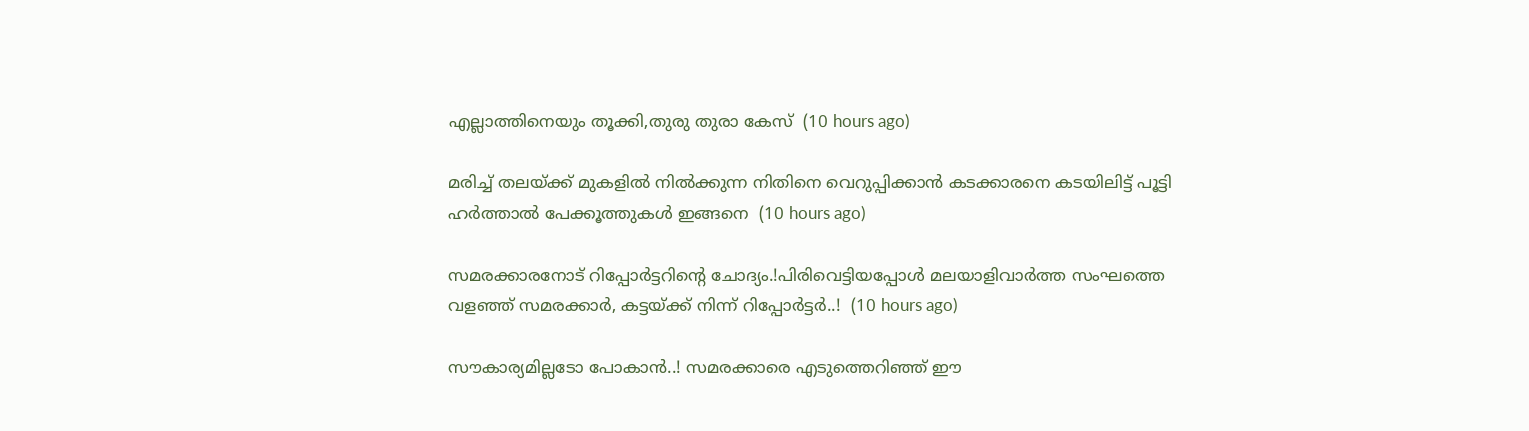എല്ലാത്തിനെയും തൂക്കി,തുരു തുരാ കേസ്  (10 hours ago)

മരിച്ച് തലയ്ക്ക് മുകളിൽ നിൽക്കുന്ന നിതിനെ വെറുപ്പിക്കാൻ കടക്കാരനെ കടയിലിട്ട് പൂട്ടി ഹർത്താൽ പേക്കൂത്തുകൾ ഇങ്ങനെ  (10 hours ago)

സമരക്കാരനോട് റിപ്പോർട്ടറിന്റെ ചോദ്യം.!പിരിവെട്ടിയപ്പോൾ മലയാളിവാർത്ത സംഘത്തെ വളഞ്ഞ് സമരക്കാർ, കട്ടയ്ക്ക് നിന്ന് റിപ്പോർട്ടർ..!  (10 hours ago)

സൗകാര്യമില്ലടോ പോകാന്‍..! സമരക്കാരെ എടുത്തെറിഞ്ഞ് ഈ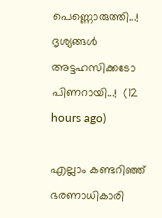പെണ്ണൊരുത്തി...! ദൃശ്യങ്ങൾ അട്ടഹസിക്കടോ പിണറായി...!  (12 hours ago)

എല്ലാം കണ്ടറിഞ്ഞ് ഭരണാധികാരി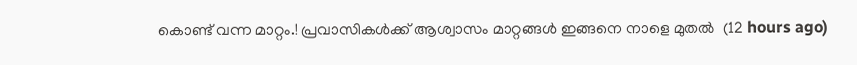കൊണ്ട് വന്ന മാറ്റം.! പ്രവാസികൾക്ക് ആശ്വാസം മാറ്റങ്ങൾ ഇങ്ങനെ നാളെ മുതൽ  (12 hours ago)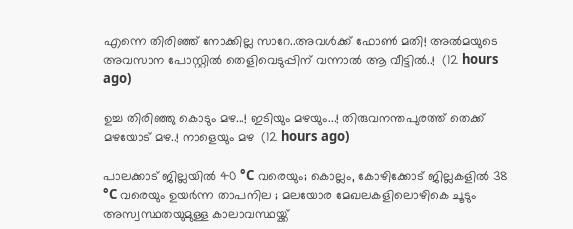എന്നെ തിരിഞ്ഞ് നോക്കില്ല സാറേ..അവൾക്ക് ഫോൺ മതി! അൽമയുടെ അവസാന പോസ്റ്റിൽ തെളിവെടുപ്പിന് വന്നാൽ ആ വീട്ടിൽ..!  (12 hours ago)

ഉച്ച തിരിഞ്ഞു കൊടും മഴ...! ഇടിയും മഴയും...! തിരുവനന്തപുരത്ത് തെക്ക് മഴയോട് മഴ..! നാളെയും മഴ  (12 hours ago)

പാലക്കാട് ജില്ലയിൽ 40 °C വരെയും; കൊല്ലം, കോഴിക്കോട് ജില്ലകളിൽ 38 °C വരെയും ഉയർന്ന താപനില ; മലയോര മേഖലകളിലൊഴികെ ചൂടും അസ്വസ്ഥതയുമുള്ള കാലാവസ്ഥയ്ക്ക്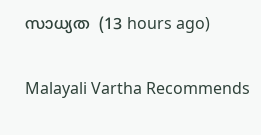സാധ്യത  (13 hours ago)

Malayali Vartha Recommends